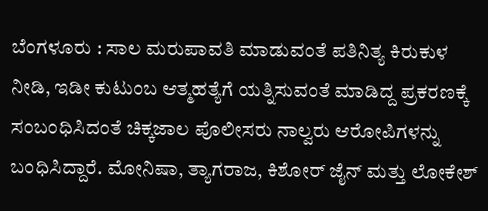ಬೆಂಗಳೂರು : ಸಾಲ ಮರುಪಾವತಿ ಮಾಡುವಂತೆ ಪತಿನಿತ್ಯ ಕಿರುಕುಳ ನೀಡಿ, ಇಡೀ ಕುಟುಂಬ ಆತ್ಮಹತ್ಯೆಗೆ ಯತ್ನಿಸುವಂತೆ ಮಾಡಿದ್ದ ಪ್ರಕರಣಕ್ಕೆ ಸಂಬಂಧಿಸಿದಂತೆ ಚಿಕ್ಕಜಾಲ ಪೊಲೀಸರು ನಾಲ್ವರು ಆರೋಪಿಗಳನ್ನು ಬಂಧಿಸಿದ್ದಾರೆ. ಮೋನಿಷಾ, ತ್ಯಾಗರಾಜ, ಕಿಶೋರ್ ಜೈನ್ ಮತ್ತು ಲೋಕೇಶ್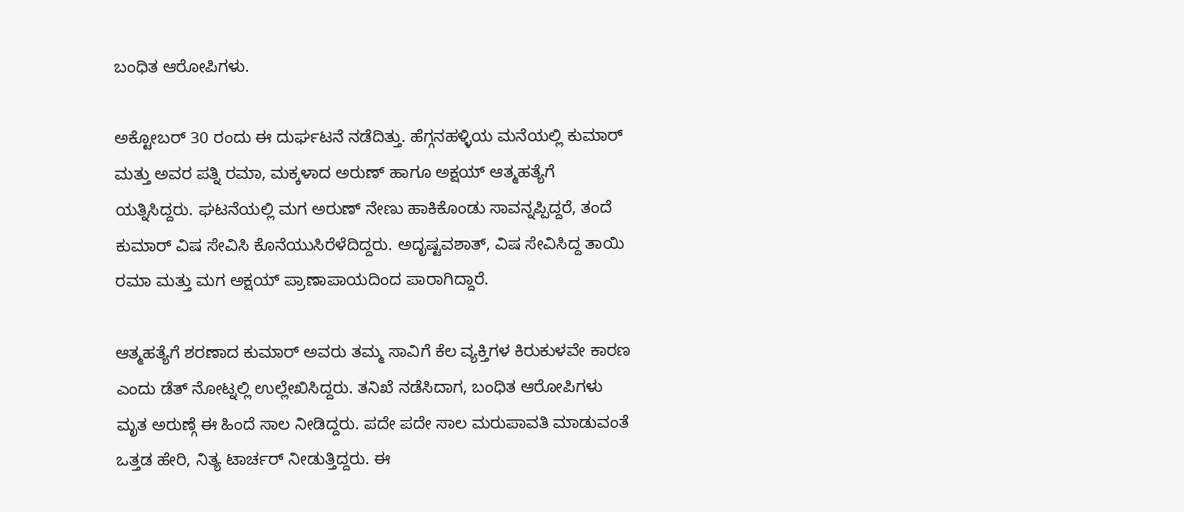ಬಂಧಿತ ಆರೋಪಿಗಳು.

ಅಕ್ಟೋಬರ್ 30 ರಂದು ಈ ದುರ್ಘಟನೆ ನಡೆದಿತ್ತು. ಹೆಗ್ಗನಹಳ್ಳಿಯ ಮನೆಯಲ್ಲಿ ಕುಮಾರ್ ಮತ್ತು ಅವರ ಪತ್ನಿ ರಮಾ, ಮಕ್ಕಳಾದ ಅರುಣ್ ಹಾಗೂ ಅಕ್ಷಯ್ ಆತ್ಮಹತ್ಯೆಗೆ ಯತ್ನಿಸಿದ್ದರು. ಘಟನೆಯಲ್ಲಿ ಮಗ ಅರುಣ್ ನೇಣು ಹಾಕಿಕೊಂಡು ಸಾವನ್ನಪ್ಪಿದ್ದರೆ, ತಂದೆ ಕುಮಾರ್ ವಿಷ ಸೇವಿಸಿ ಕೊನೆಯುಸಿರೆಳೆದಿದ್ದರು. ಅದೃಷ್ಟವಶಾತ್, ವಿಷ ಸೇವಿಸಿದ್ದ ತಾಯಿ ರಮಾ ಮತ್ತು ಮಗ ಅಕ್ಷಯ್ ಪ್ರಾಣಾಪಾಯದಿಂದ ಪಾರಾಗಿದ್ದಾರೆ.

ಆತ್ಮಹತ್ಯೆಗೆ ಶರಣಾದ ಕುಮಾರ್ ಅವರು ತಮ್ಮ ಸಾವಿಗೆ ಕೆಲ ವ್ಯಕ್ತಿಗಳ ಕಿರುಕುಳವೇ ಕಾರಣ ಎಂದು ಡೆತ್ ನೋಟ್ನಲ್ಲಿ ಉಲ್ಲೇಖಿಸಿದ್ದರು. ತನಿಖೆ ನಡೆಸಿದಾಗ, ಬಂಧಿತ ಆರೋಪಿಗಳು ಮೃತ ಅರುಣ್ಗೆ ಈ ಹಿಂದೆ ಸಾಲ ನೀಡಿದ್ದರು. ಪದೇ ಪದೇ ಸಾಲ ಮರುಪಾವತಿ ಮಾಡುವಂತೆ ಒತ್ತಡ ಹೇರಿ, ನಿತ್ಯ ಟಾರ್ಚರ್ ನೀಡುತ್ತಿದ್ದರು. ಈ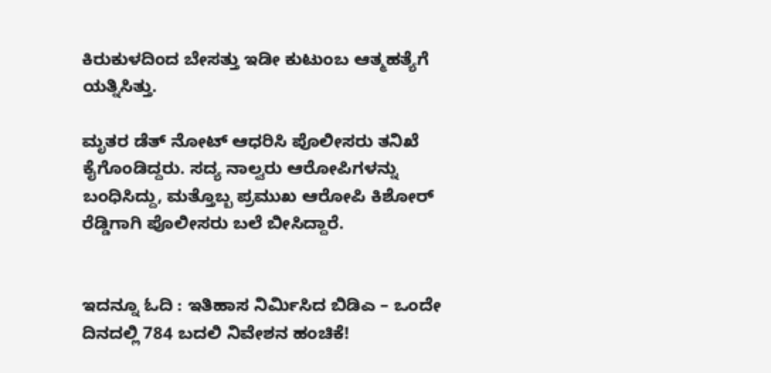ಕಿರುಕುಳದಿಂದ ಬೇಸತ್ತು ಇಡೀ ಕುಟುಂಬ ಆತ್ಮಹತ್ಯೆಗೆ ಯತ್ನಿಸಿತ್ತು.

ಮೃತರ ಡೆತ್ ನೋಟ್ ಆಧರಿಸಿ ಪೊಲೀಸರು ತನಿಖೆ ಕೈಗೊಂಡಿದ್ದರು. ಸದ್ಯ ನಾಲ್ವರು ಆರೋಪಿಗಳನ್ನು ಬಂಧಿಸಿದ್ದು, ಮತ್ತೊಬ್ಬ ಪ್ರಮುಖ ಆರೋಪಿ ಕಿಶೋರ್ ರೆಡ್ಡಿಗಾಗಿ ಪೊಲೀಸರು ಬಲೆ ಬೀಸಿದ್ದಾರೆ.


ಇದನ್ನೂ ಓದಿ : ಇತಿಹಾಸ ನಿರ್ಮಿಸಿದ ಬಿಡಿಎ – ಒಂದೇ ದಿನದಲ್ಲಿ 784 ಬದಲಿ ನಿವೇಶನ ಹಂಚಿಕೆ!